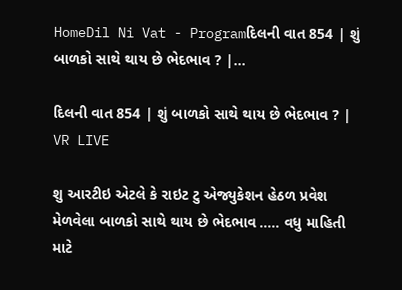HomeDil Ni Vat - Programદિલની વાત 854 | શું બાળકો સાથે થાય છે ભેદભાવ ? |...

દિલની વાત 854 | શું બાળકો સાથે થાય છે ભેદભાવ ? | VR LIVE

શુ આરટીઇ એટલે કે રાઇટ ટુ એજ્યુકેશન હેઠળ પ્રવેશ મેળવેલા બાળકો સાથે થાય છે ભેદભાવ ….. વધુ માહિતી માટે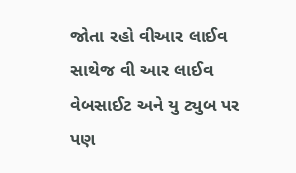જોતા રહો વીઆર લાઈવ સાથેજ વી આર લાઈવ વેબસાઈટ અને યુ ટ્યુબ પર પણ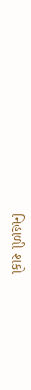નિહાળી શકો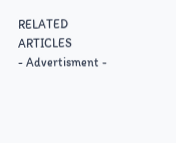RELATED ARTICLES
- Advertisment -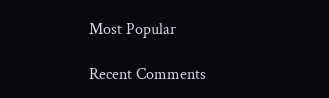Most Popular

Recent Comments